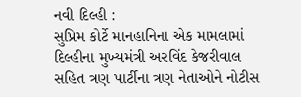નવી દિલ્હી :
સુપ્રિમ કોર્ટે માનહાનિના એક મામલામાં દિલ્હીના મુખ્યમંત્રી અરવિંદ કેજરીવાલ સહિત ત્રણ પાર્ટીના ત્રણ નેતાઓને નોટીસ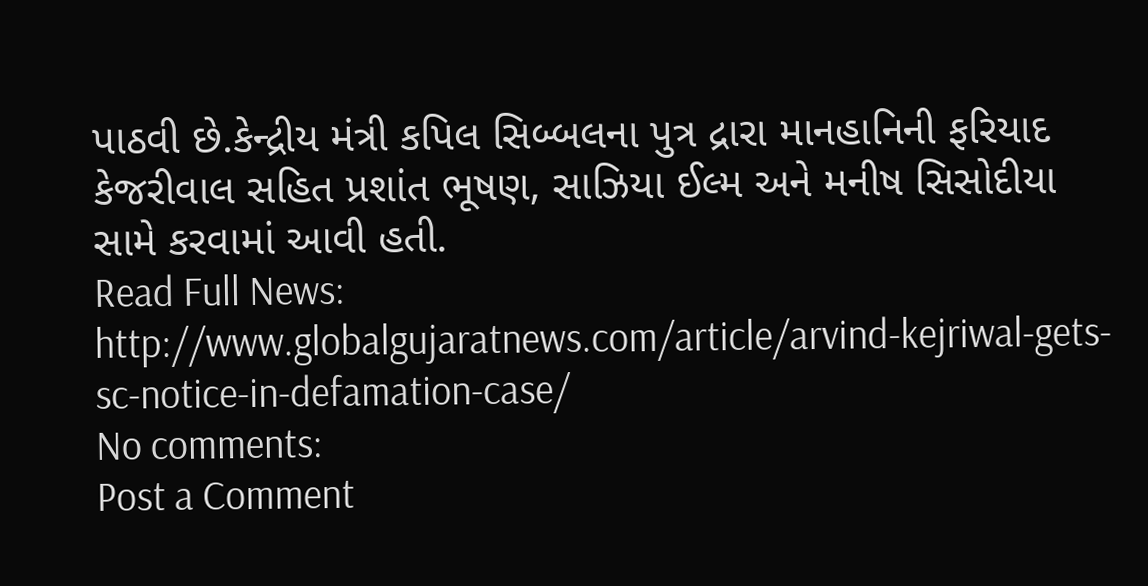પાઠવી છે.કેન્દ્રીય મંત્રી કપિલ સિબ્બલના પુત્ર દ્રારા માનહાનિની ફરિયાદ કેજરીવાલ સહિત પ્રશાંત ભૂષણ, સાઝિયા ઈલ્મ અને મનીષ સિસોદીયા સામે કરવામાં આવી હતી.
Read Full News: http://www.globalgujaratnews.com/article/arvind-kejriwal-gets-sc-notice-in-defamation-case/
No comments:
Post a Comment